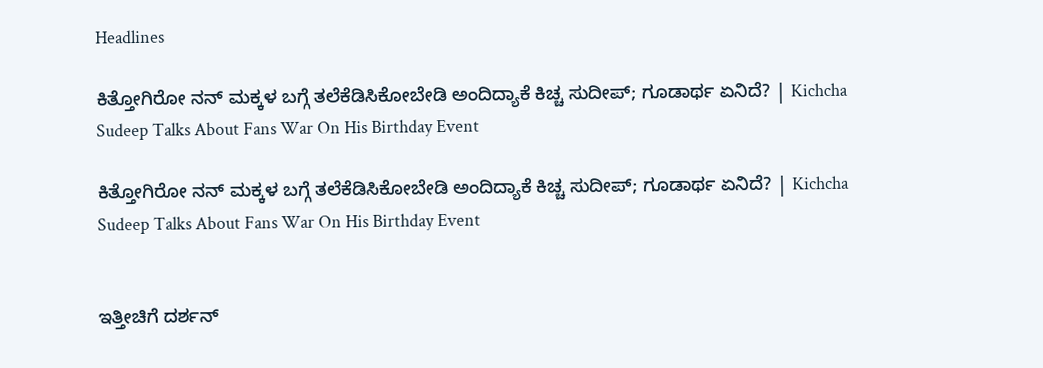Headlines

ಕಿತ್ತೋಗಿರೋ ನನ್ ಮಕ್ಕಳ ಬಗ್ಗೆ ತಲೆಕೆಡಿಸಿಕೋಬೇಡಿ ಅಂದಿದ್ಯಾಕೆ ಕಿಚ್ಚ ಸುದೀಪ್; ಗೂಡಾರ್ಥ ಏನಿದೆ? | Kichcha Sudeep Talks About Fans War On His Birthday Event

ಕಿತ್ತೋಗಿರೋ ನನ್ ಮಕ್ಕಳ ಬಗ್ಗೆ ತಲೆಕೆಡಿಸಿಕೋಬೇಡಿ ಅಂದಿದ್ಯಾಕೆ ಕಿಚ್ಚ ಸುದೀಪ್; ಗೂಡಾರ್ಥ ಏನಿದೆ? | Kichcha Sudeep Talks About Fans War On His Birthday Event


ಇತ್ತೀಚಿಗೆ ದರ್ಶನ್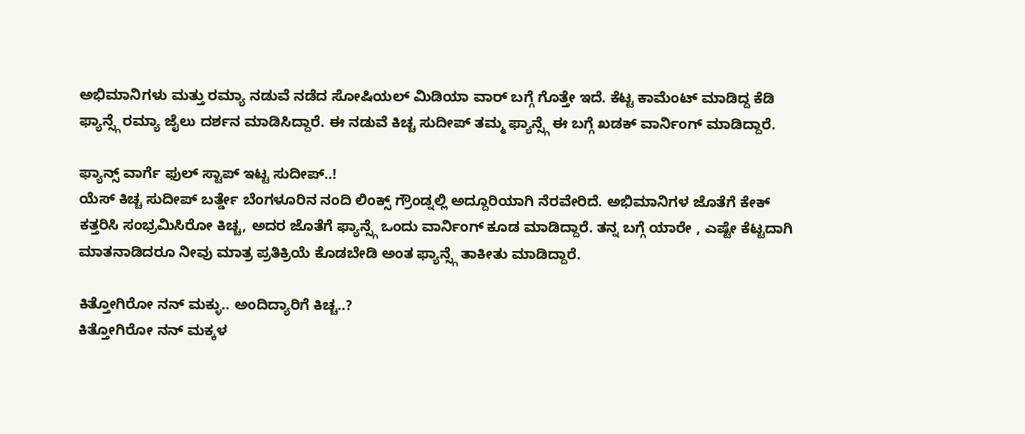ಅಭಿಮಾನಿಗಳು ಮತ್ತು ರಮ್ಯಾ ನಡುವೆ ನಡೆದ ಸೋಷಿಯಲ್ ಮಿಡಿಯಾ ವಾರ್ ಬಗ್ಗೆ ಗೊತ್ತೇ ಇದೆ. ಕೆಟ್ಟ ಕಾಮೆಂಟ್ ಮಾಡಿದ್ದ ಕೆಡಿ ಫ್ಯಾನ್ಸ್ಗೆ ರಮ್ಯಾ ಜೈಲು ದರ್ಶನ ಮಾಡಿಸಿದ್ದಾರೆ. ಈ ನಡುವೆ ಕಿಚ್ಚ ಸುದೀಪ್ ತಮ್ಮ ಫ್ಯಾನ್ಸ್ಗೆ ಈ ಬಗ್ಗೆ ಖಡಕ್ ವಾರ್ನಿಂಗ್ ಮಾಡಿದ್ದಾರೆ.

ಫ್ಯಾನ್ಸ್ ವಾರ್ಗೆ ಫುಲ್ ಸ್ಟಾಪ್ ಇಟ್ಟ ಸುದೀಪ್..!
ಯೆಸ್ ಕಿಚ್ಚ ಸುದೀಪ್ ಬರ್ತ್ಡೇ ಬೆಂಗಳೂರಿನ ನಂದಿ ಲಿಂಕ್ಸ್ ಗ್ರೌಂಡ್ನಲ್ಲಿ ಅದ್ದೂರಿಯಾಗಿ ನೆರವೇರಿದೆ. ಅಭಿಮಾನಿಗಳ ಜೊತೆಗೆ ಕೇಕ್ ಕತ್ತರಿಸಿ ಸಂಭ್ರಮಿಸಿರೋ ಕಿಚ್ಚ, ಅದರ ಜೊತೆಗೆ ಫ್ಯಾನ್ಸ್ಗೆ ಒಂದು ವಾರ್ನಿಂಗ್ ಕೂಡ ಮಾಡಿದ್ದಾರೆ. ತನ್ನ ಬಗ್ಗೆ ಯಾರೇ , ಎಷ್ಟೇ ಕೆಟ್ಟದಾಗಿ ಮಾತನಾಡಿದರೂ ನೀವು ಮಾತ್ರ ಪ್ರತಿಕ್ರಿಯೆ ಕೊಡಬೇಡಿ ಅಂತ ಫ್ಯಾನ್ಸ್ಗೆ ತಾಕೀತು ಮಾಡಿದ್ದಾರೆ.

ಕಿತ್ತೋಗಿರೋ ನನ್ ಮಕ್ಳು.. ಅಂದಿದ್ಯಾರಿಗೆ ಕಿಚ್ಚ..?
ಕಿತ್ತೋಗಿರೋ ನನ್ ಮಕ್ಕಳ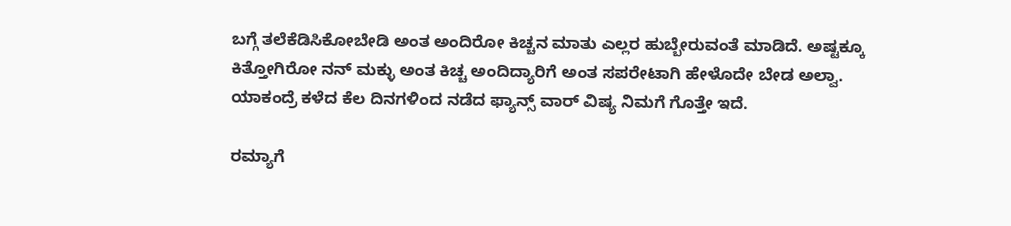ಬಗ್ಗೆ ತಲೆಕೆಡಿಸಿಕೋಬೇಡಿ ಅಂತ ಅಂದಿರೋ ಕಿಚ್ಚನ ಮಾತು ಎಲ್ಲರ ಹುಬ್ಬೇರುವಂತೆ ಮಾಡಿದೆ. ಅಷ್ಟಕ್ಕೂ  ಕಿತ್ತೋಗಿರೋ ನನ್ ಮಕ್ಳು ಅಂತ ಕಿಚ್ಚ ಅಂದಿದ್ಯಾರಿಗೆ ಅಂತ ಸಪರೇಟಾಗಿ ಹೇಳೊದೇ ಬೇಡ ಅಲ್ವಾ. ಯಾಕಂದ್ರೆ ಕಳೆದ ಕೆಲ ದಿನಗಳಿಂದ ನಡೆದ ಫ್ಯಾನ್ಸ್ ವಾರ್ ವಿಷ್ಯ ನಿಮಗೆ ಗೊತ್ತೇ ಇದೆ.

ರಮ್ಯಾಗೆ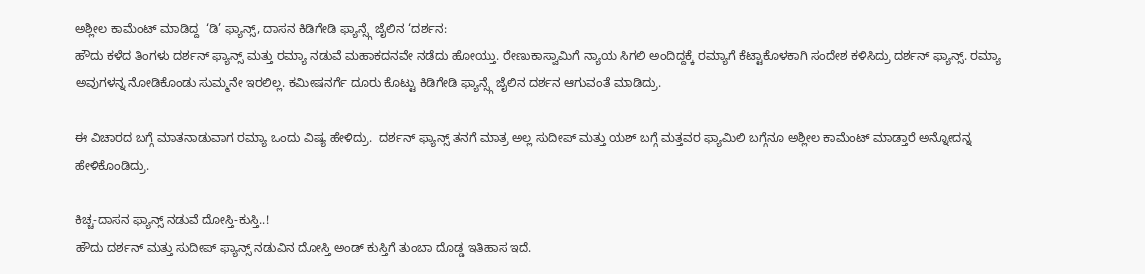ಅಶ್ಲೀಲ ಕಾಮೆಂಟ್ ಮಾಡಿದ್ದ  ‘ಡಿ’ ಫ್ಯಾನ್ಸ್, ದಾಸನ ಕಿಡಿಗೇಡಿ ಫ್ಯಾನ್ಸ್ಗೆ ಜೈಲಿನ ‘ದರ್ಶನ:
ಹೌದು ಕಳೆದ ತಿಂಗಳು ದರ್ಶನ್ ಫ್ಯಾನ್ಸ್ ಮತ್ತು ರಮ್ಯಾ ನಡುವೆ ಮಹಾಕದನವೇ ನಡೆದು ಹೋಯ್ತು. ರೇಣುಕಾಸ್ವಾಮಿಗೆ ನ್ಯಾಯ ಸಿಗಲಿ ಅಂದಿದ್ದಕ್ಕೆ ರಮ್ಯಾಗೆ ಕೆಟ್ಟಾಕೊಳಕಾಗಿ ಸಂದೇಶ ಕಳಿಸಿದ್ರು ದರ್ಶನ್ ಫ್ಯಾನ್ಸ್. ರಮ್ಯಾ ಅವುಗಳನ್ನ ನೋಡಿಕೊಂಡು ಸುಮ್ಮನೇ ಇರಲಿಲ್ಲ. ಕಮೀಷನರ್ಗೆ ದೂರು ಕೊಟ್ಟು ಕಿಡಿಗೇಡಿ ಫ್ಯಾನ್ಸ್ಗೆ ಜೈಲಿನ ದರ್ಶನ ಆಗುವಂತೆ ಮಾಡಿದ್ರು.

ಈ ವಿಚಾರದ ಬಗ್ಗೆ ಮಾತನಾಡುವಾಗ ರಮ್ಯಾ ಒಂದು ವಿಷ್ಯ ಹೇಳಿದ್ರು.  ದರ್ಶನ್ ಫ್ಯಾನ್ಸ್ ತನಗೆ ಮಾತ್ರ ಅಲ್ಲ ಸುದೀಪ್ ಮತ್ತು ಯಶ್ ಬಗ್ಗೆ ಮತ್ತವರ ಫ್ಯಾಮಿಲಿ ಬಗ್ಗೆನೂ ಅಶ್ಲೀಲ ಕಾಮೆಂಟ್ ಮಾಡ್ತಾರೆ ಅನ್ನೋದನ್ನ ಹೇಳಿಕೊಂಡಿದ್ರು.

ಕಿಚ್ಚ-ದಾಸನ ಫ್ಯಾನ್ಸ್ ನಡುವೆ ದೋಸ್ತಿ-ಕುಸ್ತಿ..!
ಹೌದು ದರ್ಶನ್ ಮತ್ತು ಸುದೀಪ್ ಫ್ಯಾನ್ಸ್ ನಡುವಿನ ದೋಸ್ತಿ ಅಂಡ್ ಕುಸ್ತಿಗೆ ತುಂಬಾ ದೊಡ್ಡ ಇತಿಹಾಸ ಇದೆ.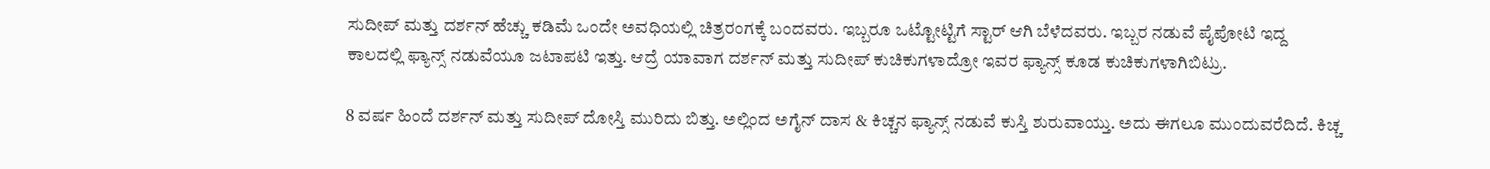ಸುದೀಪ್ ಮತ್ತು ದರ್ಶನ್ ಹೆಚ್ಚು ಕಡಿಮೆ ಒಂದೇ ಅವಧಿಯಲ್ಲಿ ಚಿತ್ರರಂಗಕ್ಕೆ ಬಂದವರು. ಇಬ್ಬರೂ ಒಟ್ಟೋಟ್ಟಿಗೆ ಸ್ಟಾರ್ ಆಗಿ ಬೆಳೆದವರು. ಇಬ್ಬರ ನಡುವೆ ಪೈಪೋಟಿ ಇದ್ದ ಕಾಲದಲ್ಲಿ ಫ್ಯಾನ್ಸ್ ನಡುವೆಯೂ ಜಟಾಪಟಿ ಇತ್ತು. ಆದ್ರೆ ಯಾವಾಗ ದರ್ಶನ್ ಮತ್ತು ಸುದೀಪ್ ಕುಚಿಕುಗಳಾದ್ರೋ ಇವರ ಫ್ಯಾನ್ಸ್ ಕೂಡ ಕುಚಿಕುಗಳಾಗಿಬಿಟ್ರು.

8 ವರ್ಷ ಹಿಂದೆ ದರ್ಶನ್ ಮತ್ತು ಸುದೀಪ್ ದೋಸ್ತಿ ಮುರಿದು ಬಿತ್ತು. ಅಲ್ಲಿಂದ ಅಗೈನ್ ದಾಸ & ಕಿಚ್ಚನ ಫ್ಯಾನ್ಸ್ ನಡುವೆ ಕುಸ್ತಿ ಶುರುವಾಯ್ತು. ಅದು ಈಗಲೂ ಮುಂದುವರೆದಿದೆ. ಕಿಚ್ಚ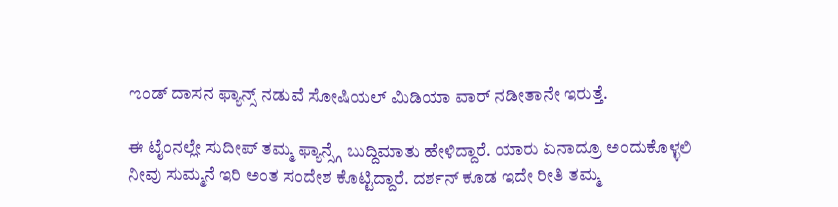ಌಂಡ್ ದಾಸನ ಫ್ಯಾನ್ಸ್ ನಡುವೆ ಸೋಷಿಯಲ್ ಮಿಡಿಯಾ ವಾರ್ ನಡೀತಾನೇ ಇರುತ್ತೆ.

ಈ ಟೈಂನಲ್ಲೇ ಸುದೀಪ್ ತಮ್ಮ ಫ್ಯಾನ್ಸ್ಗೆ ಬುದ್ದಿಮಾತು ಹೇಳಿದ್ದಾರೆ. ಯಾರು ಏನಾದ್ರೂ ಅಂದುಕೊಳ್ಳಲಿ ನೀವು ಸುಮ್ಮನೆ ಇರಿ ಅಂತ ಸಂದೇಶ ಕೊಟ್ಟಿದ್ದಾರೆ. ದರ್ಶನ್ ಕೂಡ ಇದೇ ರೀತಿ ತಮ್ಮ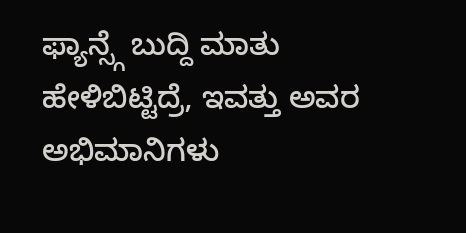ಫ್ಯಾನ್ಸ್ಗೆ ಬುದ್ದಿ ಮಾತು ಹೇಳಿಬಿಟ್ಟಿದ್ರೆ, ಇವತ್ತು ಅವರ ಅಭಿಮಾನಿಗಳು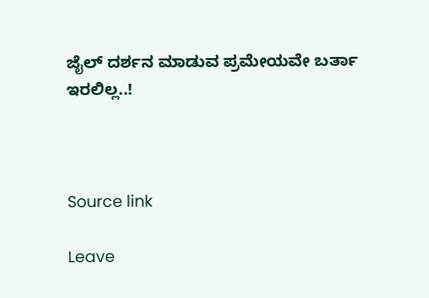ಜೈಲ್ ದರ್ಶನ ಮಾಡುವ ಪ್ರಮೇಯವೇ ಬರ್ತಾ ಇರಲಿಲ್ಲ..!



Source link

Leave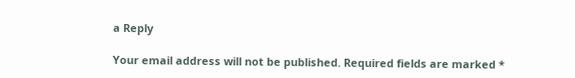a Reply

Your email address will not be published. Required fields are marked *